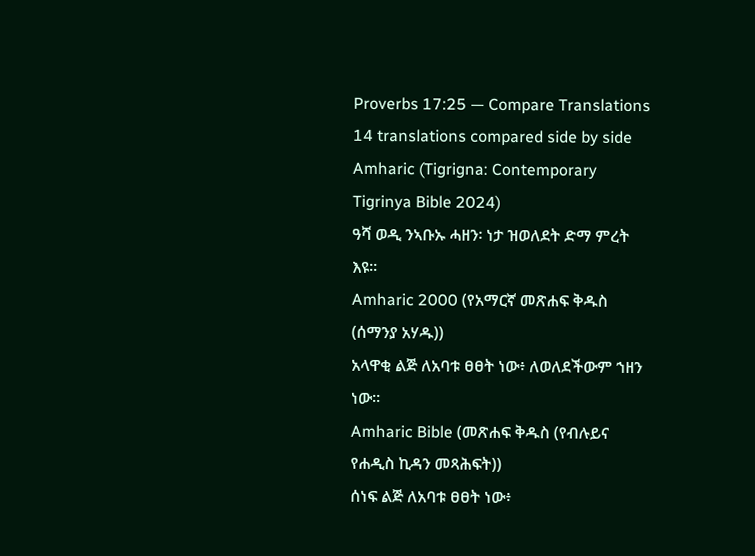Proverbs 17:25 — Compare Translations
14 translations compared side by side
Amharic (Tigrigna: Contemporary Tigrinya Bible 2024)
ዓሻ ወዲ ንኣቡኡ ሓዘን፡ ነታ ዝወለደት ድማ ምረት እዩ።
Amharic 2000 (የአማርኛ መጽሐፍ ቅዱስ (ሰማንያ አሃዱ))
አላዋቂ ልጅ ለአባቱ ፀፀት ነው፥ ለወለደችውም ኀዘን ነው።
Amharic Bible (መጽሐፍ ቅዱስ (የብሉይና የሐዲስ ኪዳን መጻሕፍት))
ሰነፍ ልጅ ለአባቱ ፀፀት ነው፥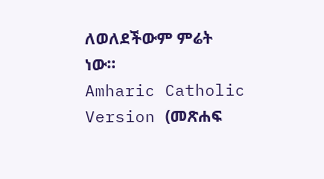ለወለደችውም ምሬት ነው።
Amharic Catholic Version (መጽሐፍ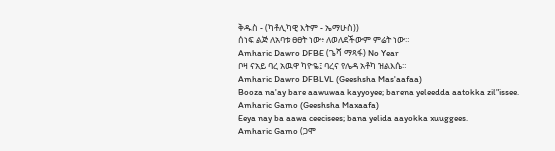ቅዱስ - (ካቶሊካዊ እትም - ኤማሁስ))
ሰነፍ ልጅ ለአባቱ ፀፀት ነው፥ ለወለደችውም ምሬት ነው።
Amharic Dawro DFBE (ጌሻ ማጻፋ) No Year
ቦዛ ናአይ ባረ አዉዋ ካዮዬ፤ ባረና የሌዳ አቶካ ዝልእሴ።
Amharic Dawro DFBLVL (Geeshsha Mas'aafaa)
Booza na'ay bare aawuwaa kayyoyee; barena yeleedda aatokka zil"issee.
Amharic Gamo (Geeshsha Maxaafa)
Eeya nay ba aawa ceecisees; bana yelida aayokka xuuggees.
Amharic Gamo (ጋሞ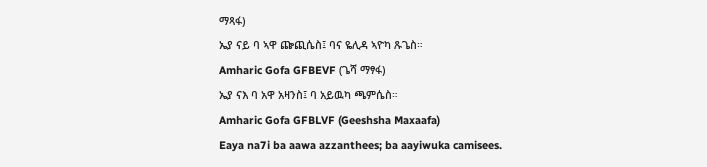ማጻፋ)
ኤያ ናይ ባ ኣዋ ጬጪሴስ፤ ባና ዬሊዳ ኣዮካ ጹጌስ።
Amharic Gofa GFBEVF (ጌሻ ማፃፋ)
ኤያ ናእ ባ አዋ አዛንስ፤ ባ አይዉካ ጫምሴስ።
Amharic Gofa GFBLVF (Geeshsha Maxaafa)
Eaya na7i ba aawa azzanthees; ba aayiwuka camisees.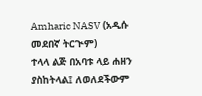Amharic NASV (አዲሱ መደበኛ ትርጒም)
ተላላ ልጅ በአባቱ ላይ ሐዘን ያስከትላል፤ ለወለደችውም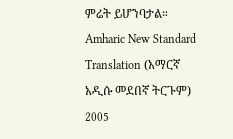ምሬት ይሆንባታል።
Amharic New Standard Translation (አማርኛ አዲሱ መደበኛ ትርጉም) 2005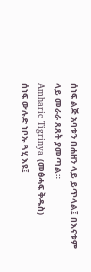ሰነፍ ልጅ አባቱን በሐዘን ላይ ይጥላል፤ በእናቱም ላይ መራራ ጸጸት ያመጣል።
Amharic Tigrinya (መፅሓፍ ቅዱስ)
ሰነፍ ውሉድ ነቦኡ ጓሂ እዩ፤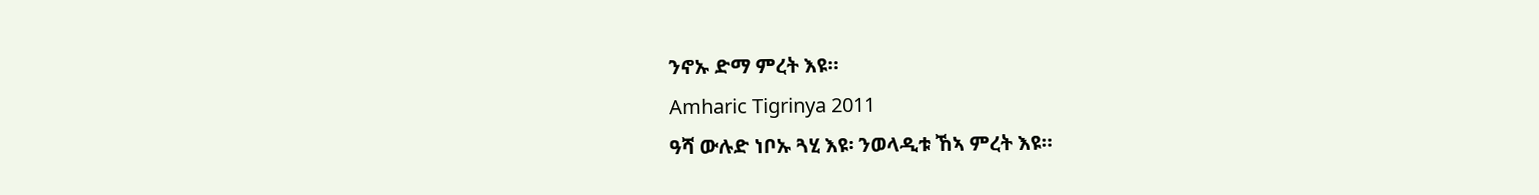ንኖኡ ድማ ምረት እዩ።
Amharic Tigrinya 2011
ዓሻ ውሉድ ነቦኡ ጓሂ እዩ፡ ንወላዲቱ ኸኣ ምረት እዩ።